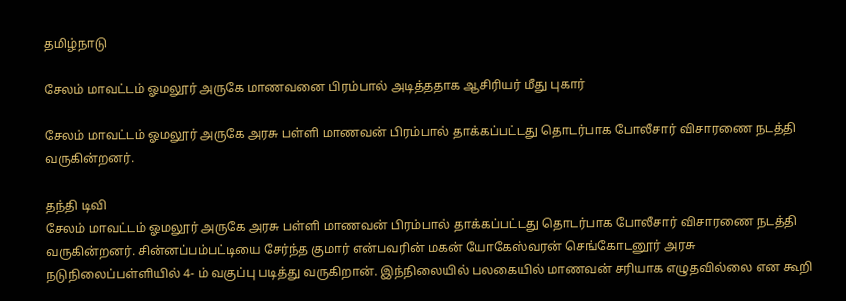தமிழ்நாடு

சேலம் மாவட்டம் ஓமலூர் அருகே மாணவனை பிரம்பால் அடித்ததாக ஆசிரியர் மீது புகார்

சேலம் மாவட்டம் ஓமலூர் அருகே அரசு பள்ளி மாணவன் பிரம்பால் தாக்கப்பட்டது தொடர்பாக போலீசார் விசாரணை நடத்தி வருகின்றனர்.

தந்தி டிவி
சேலம் மாவட்டம் ஓமலூர் அருகே அரசு பள்ளி மாணவன் பிரம்பால் தாக்கப்பட்டது தொடர்பாக போலீசார் விசாரணை நடத்தி வருகின்றனர். சின்னப்பம்பட்டியை சேர்ந்த குமார் என்பவரின் மகன் யோகேஸ்வரன் செங்கோடனூர் அரசு நடுநிலைப்பள்ளியில் 4- ம் வகுப்பு படித்து வருகிறான். இந்நிலையில் பலகையில் மாணவன் சரியாக எழுதவில்லை என கூறி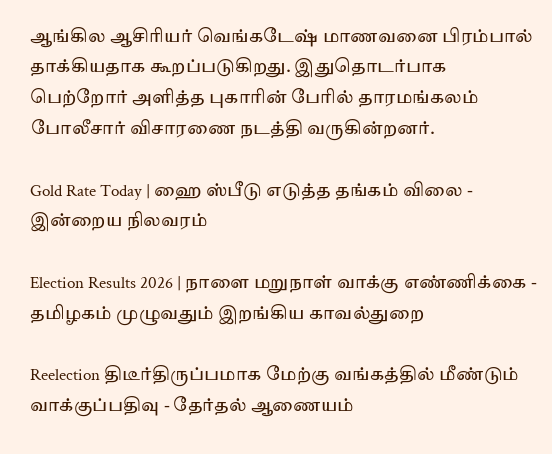ஆங்கில ஆசிரியர் வெங்கடேஷ் மாணவனை பிரம்பால் தாக்கியதாக கூறப்படுகிறது. இதுதொடர்பாக பெற்றோர் அளித்த புகாரின் பேரில் தாரமங்கலம் போலீசார் விசாரணை நடத்தி வருகின்றனர்.

Gold Rate Today | ஹை ஸ்பீடு எடுத்த தங்கம் விலை - இன்றைய நிலவரம்

Election Results 2026 | நாளை மறுநாள் வாக்கு எண்ணிக்கை - தமிழகம் முழுவதும் இறங்கிய காவல்துறை

Reelection திடீர்திருப்பமாக மேற்கு வங்கத்தில் மீண்டும் வாக்குப்பதிவு - தேர்தல் ஆணையம்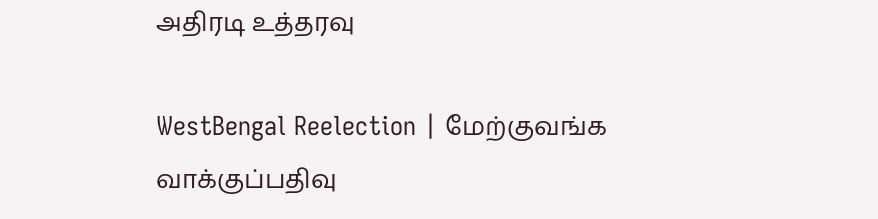அதிரடி உத்தரவு

WestBengal Reelection | மேற்குவங்க வாக்குப்பதிவு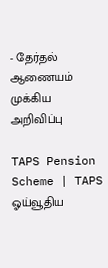- தேர்தல் ஆணையம் முக்கிய அறிவிப்பு

TAPS Pension Scheme | TAPS ஓய்வூதிய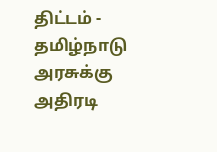திட்டம் - தமிழ்நாடு அரசுக்கு அதிரடி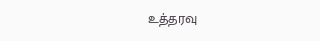உத்தரவு